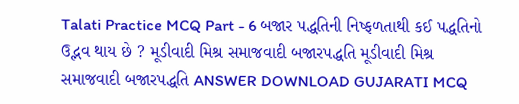Talati Practice MCQ Part - 6 બજાર પદ્ધતિની નિષ્ફળતાથી કઈ પદ્ધતિનો ઉદ્ભવ થાય છે ? મૂડીવાદી મિશ્ર સમાજવાદી બજારપદ્ધતિ મૂડીવાદી મિશ્ર સમાજવાદી બજારપદ્ધતિ ANSWER DOWNLOAD GUJARATI MCQ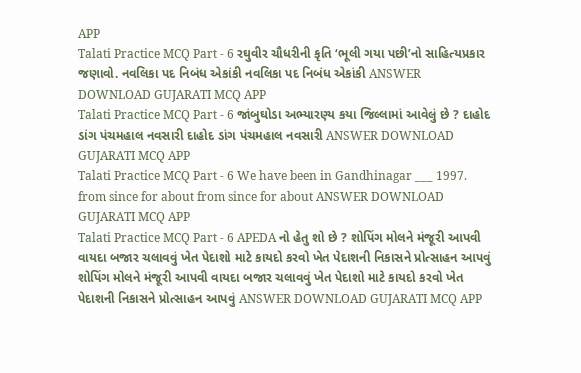APP
Talati Practice MCQ Part - 6 રઘુવીર ચૌધરીની કૃતિ ‘ભૂલી ગયા પછી’નો સાહિત્યપ્રકાર જણાવો. નવલિકા પદ નિબંધ એકાંકી નવલિકા પદ નિબંધ એકાંકી ANSWER DOWNLOAD GUJARATI MCQ APP
Talati Practice MCQ Part - 6 જાંબુઘોડા અભ્યારણ્ય કયા જિલ્લામાં આવેલું છે ? દાહોદ ડાંગ પંચમહાલ નવસારી દાહોદ ડાંગ પંચમહાલ નવસારી ANSWER DOWNLOAD GUJARATI MCQ APP
Talati Practice MCQ Part - 6 We have been in Gandhinagar ___ 1997. from since for about from since for about ANSWER DOWNLOAD GUJARATI MCQ APP
Talati Practice MCQ Part - 6 APEDA નો હેતુ શો છે ? શોપિંગ મોલને મંજૂરી આપવી વાયદા બજાર ચલાવવું ખેત પેદાશો માટે કાયદો કરવો ખેત પેદાશની નિકાસને પ્રોત્સાહન આપવું શોપિંગ મોલને મંજૂરી આપવી વાયદા બજાર ચલાવવું ખેત પેદાશો માટે કાયદો કરવો ખેત પેદાશની નિકાસને પ્રોત્સાહન આપવું ANSWER DOWNLOAD GUJARATI MCQ APP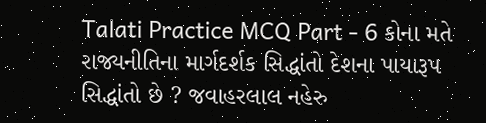Talati Practice MCQ Part - 6 કોના મતે રાજ્યનીતિના માર્ગદર્શક સિદ્ધાંતો દેશના પાયારૂપ સિદ્ધાંતો છે ? જવાહરલાલ નહેરુ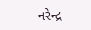નરેન્દ્ર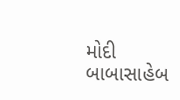મોદી બાબાસાહેબ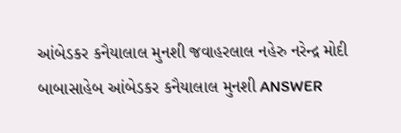આંબેડકર કનૈયાલાલ મુનશી જવાહરલાલ નહેરુ નરેન્દ્ર મોદી બાબાસાહેબ આંબેડકર કનૈયાલાલ મુનશી ANSWER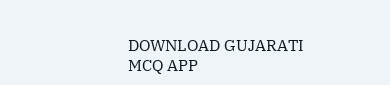DOWNLOAD GUJARATI MCQ APP